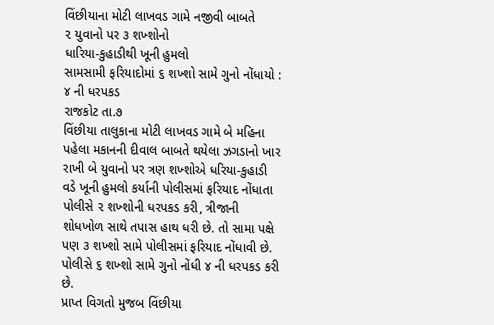વિંછીયાના મોટી લાખવડ ગામે નજીવી બાબતે
૨ યુવાનો પર ૩ શખ્શોનો
ધારિયા-કુહાડીથી ખૂની હુમલો
સામસામી ફરિયાદોમાં ૬ શખ્શો સામે ગુનો નોંધાયો : ૪ ની ધરપકડ
રાજકોટ તા.૭
વિંછીયા તાલુકાના મોટી લાખવડ ગામે બે મહિના પહેલા મકાનની દીવાલ બાબતે થયેલા ઝગડાનો ખાર રાખી બે યુવાનો પર ત્રણ શખ્શોએ ધરિયા-કુહાડી વડે ખૂની હુમલો કર્યાની પોલીસમાં ફરિયાદ નોંધાતા પોલીસે ૨ શખ્શોની ધરપકડ કરી, ત્રીજાની શોધખોળ સાથે તપાસ હાથ ધરી છે. તો સામા પક્ષે પણ ૩ શખ્શો સામે પોલીસમાં ફરિયાદ નોંધાવી છે. પોલીસે ૬ શખ્શો સામે ગુનો નોંધી ૪ ની ધરપકડ કરી છે.
પ્રાપ્ત વિગતો મુજબ વિંછીયા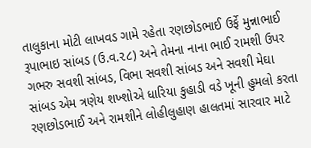તાલુકાના મોટી લાખવડ ગામે રહેતા રણછોડભાઈ ઉર્ફે મુન્નાભાઈ રૂપાભાઇ સાંબડ (ઉ.વ.૨૮) અને તેમના નાના ભાઈ રામશી ઉપર ગભરુ સવશી સાંબડ, વિભા સવશી સાંબડ અને સવશી મેઘા સાંબડ એમ ત્રણેય શખ્શોએ ધારિયા કુહાડી વડે ખૂની હુમલો કરતા રણછોડભાઈ અને રામશીને લોહીલુહાણ હાલતમાં સારવાર માટે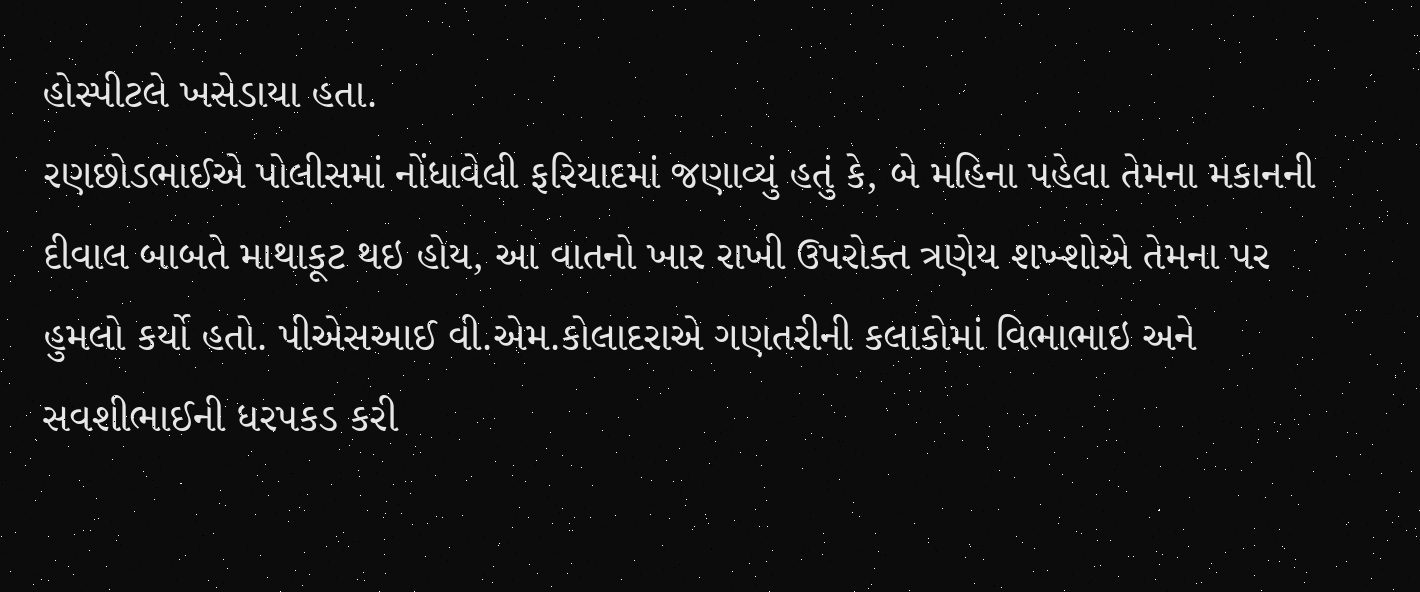હોસ્પીટલે ખસેડાયા હતા.
રણછોડભાઈએ પોલીસમાં નોંધાવેલી ફરિયાદમાં જણાવ્યું હતું કે, બે મહિના પહેલા તેમના મકાનની દીવાલ બાબતે માથાકૂટ થઇ હોય, આ વાતનો ખાર રાખી ઉપરોક્ત ત્રણેય શખ્શોએ તેમના પર હુમલો કર્યો હતો. પીએસઆઈ વી.એમ.કોલાદરાએ ગણતરીની કલાકોમાં વિભાભાઇ અને સવશીભાઈની ધરપકડ કરી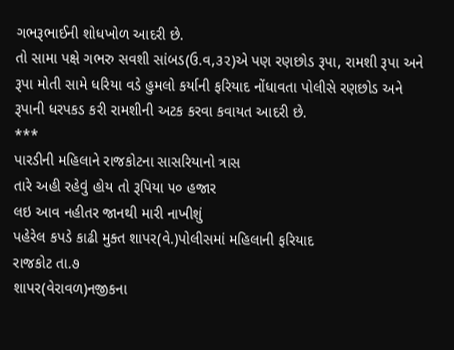ગભરૂભાઈની શોધખોળ આદરી છે.
તો સામા પક્ષે ગભરુ સવશી સાંબડ(ઉ.વ,૩૨)એ પણ રણછોડ રૂપા, રામશી રૂપા અને રૂપા મોતી સામે ધરિયા વડે હુમલો કર્યાની ફરિયાદ નોંધાવતા પોલીસે રણછોડ અને રૂપાની ધરપકડ કરી રામશીની અટક કરવા કવાયત આદરી છે.
***
પારડીની મહિલાને રાજકોટના સાસરિયાનો ત્રાસ
તારે અહી રહેવું હોય તો રૂપિયા ૫૦ હજાર
લઇ આવ નહીતર જાનથી મારી નાખીશું
પહેરેલ કપડે કાઢી મુક્ત શાપર(વે.)પોલીસમાં મહિલાની ફરિયાદ
રાજકોટ તા.૭
શાપર(વેરાવળ)નજીકના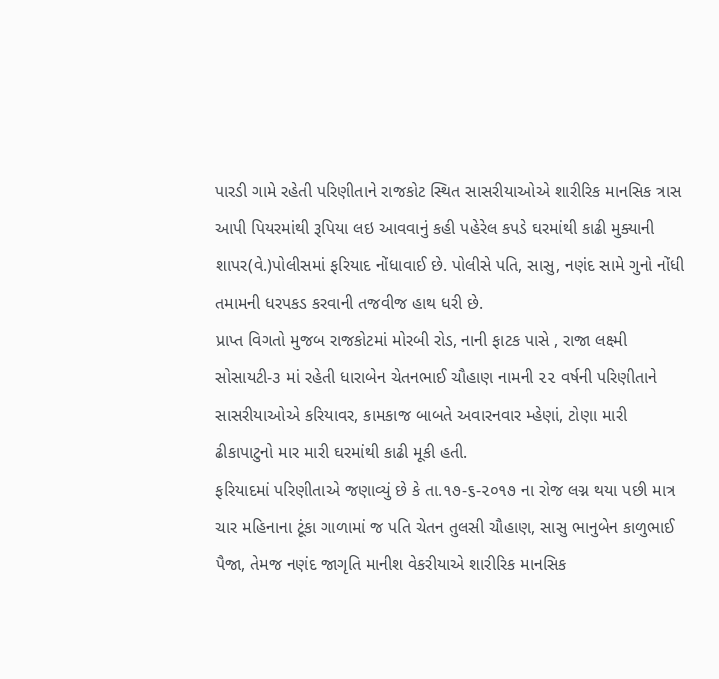પારડી ગામે રહેતી પરિણીતાને રાજકોટ સ્થિત સાસરીયાઓએ શારીરિક માનસિક ત્રાસ આપી પિયરમાંથી રૂપિયા લઇ આવવાનું કહી પહેરેલ કપડે ઘરમાંથી કાઢી મુક્યાની શાપર(વે.)પોલીસમાં ફરિયાદ નોંધાવાઈ છે. પોલીસે પતિ, સાસુ, નણંદ સામે ગુનો નોંધી તમામની ધરપકડ કરવાની તજવીજ હાથ ધરી છે.
પ્રાપ્ત વિગતો મુજબ રાજકોટમાં મોરબી રોડ, નાની ફાટક પાસે , રાજા લક્ષ્મી સોસાયટી-૩ માં રહેતી ધારાબેન ચેતનભાઈ ચૌહાણ નામની ૨૨ વર્ષની પરિણીતાને સાસરીયાઓએ કરિયાવર, કામકાજ બાબતે અવારનવાર મ્હેણાં, ટોણા મારી ઢીકાપાટુનો માર મારી ઘરમાંથી કાઢી મૂકી હતી.
ફરિયાદમાં પરિણીતાએ જણાવ્યું છે કે તા.૧૭-૬-૨૦૧૭ ના રોજ લગ્ન થયા પછી માત્ર ચાર મહિનાના ટૂંકા ગાળામાં જ પતિ ચેતન તુલસી ચૌહાણ, સાસુ ભાનુબેન કાળુભાઈ પૈજા, તેમજ નણંદ જાગૃતિ માનીશ વેકરીયાએ શારીરિક માનસિક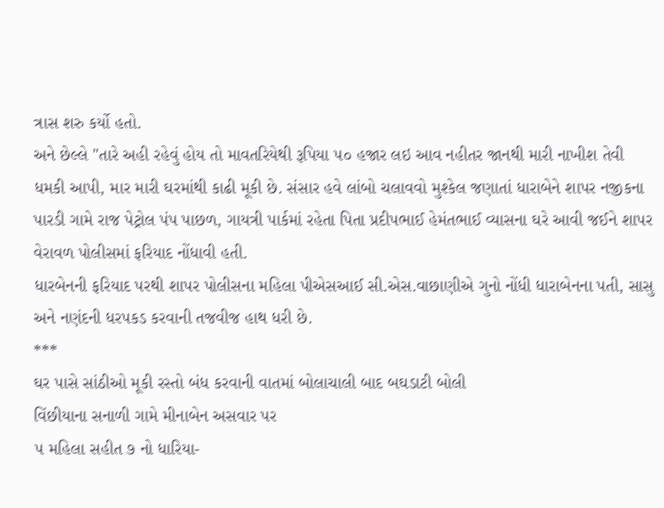ત્રાસ શરુ કર્યો હતો.
અને છેલ્લે "તારે અહી રહેવું હોય તો માવતરિયેથી રૂપિયા ૫૦ હજાર લઇ આવ નહીતર જાનથી મારી નાખીશ તેવી ધમકી આપી, માર મારી ઘરમાંથી કાઢી મૂકી છે. સંસાર હવે લાંબો ચલાવવો મુશ્કેલ જણાતાં ધારાબેને શાપર નજીકના પારડી ગામે રાજ પેટ્રોલ પંપ પાછળ, ગાયત્રી પાર્કમાં રહેતા પિતા પ્રદીપભાઈ હેમંતભાઈ વ્યાસના ઘરે આવી જઈને શાપર વેરાવળ પોલીસમાં ફરિયાદ નોંધાવી હતી.
ધારબેનની ફરિયાદ પરથી શાપર પોલીસના મહિલા પીએસઆઈ સી.એસ.વાછાણીએ ગુનો નોંધી ધારાબેનના પતી, સાસુ અને નણંદની ધરપકડ કરવાની તજવીજ હાથ ધરી છે.
***
ઘર પાસે સાંઠીઓ મૂકી રસ્તો બંધ કરવાની વાતમાં બોલાચાલી બાદ બઘડાટી બોલી
વિંછીયાના સનાળી ગામે મીનાબેન અસવાર પર
૫ મહિલા સહીત ૭ નો ધારિયા-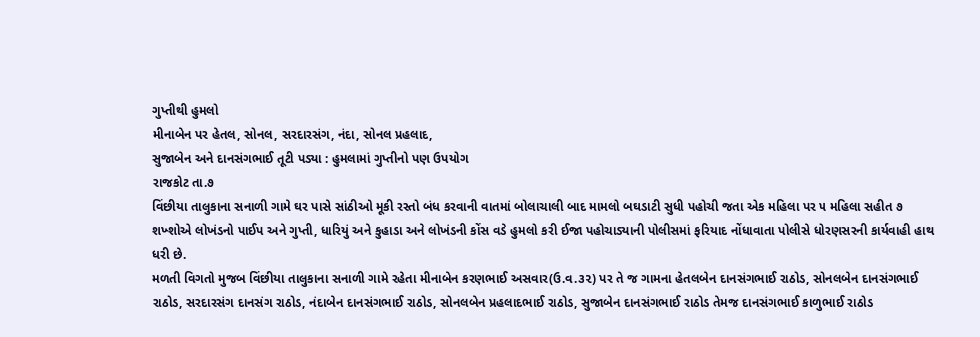ગુપ્તીથી હુમલો
મીનાબેન પર હેતલ, સોનલ, સરદારસંગ, નંદા, સોનલ પ્રહલાદ,
સુજાબેન અને દાનસંગભાઈ તૂટી પડ્યા : હુમલામાં ગુપ્તીનો પણ ઉપયોગ
રાજકોટ તા.૭
વિંછીયા તાલુકાના સનાળી ગામે ઘર પાસે સાંઠીઓ મૂકી રસ્તો બંધ કરવાની વાતમાં બોલાચાલી બાદ મામલો બઘડાટી સુધી પહોચી જતા એક મહિલા પર ૫ મહિલા સહીત ૭ શખ્શોએ લોખંડનો પાઈપ અને ગુપ્તી, ધારિયું અને કુહાડા અને લોખંડની કોંસ વડે હુમલો કરી ઈજા પહોચાડ્યાની પોલીસમાં ફરિયાદ નોંધાવાતા પોલીસે ધોરણસરની કાર્યવાહી હાથ ધરી છે.
મળતી વિગતો મુજબ વિંછીયા તાલુકાના સનાળી ગામે રહેતા મીનાબેન કરણભાઈ અસવાર(ઉ.વ.૩૨) પર તે જ ગામના હેતલબેન દાનસંગભાઈ રાઠોડ, સોનલબેન દાનસંગભાઈ રાઠોડ, સરદારસંગ દાનસંગ રાઠોડ, નંદાબેન દાનસંગભાઈ રાઠોડ, સોનલબેન પ્રહલાદભાઈ રાઠોડ, સુજાબેન દાનસંગભાઈ રાઠોડ તેમજ દાનસંગભાઈ કાળુભાઈ રાઠોડ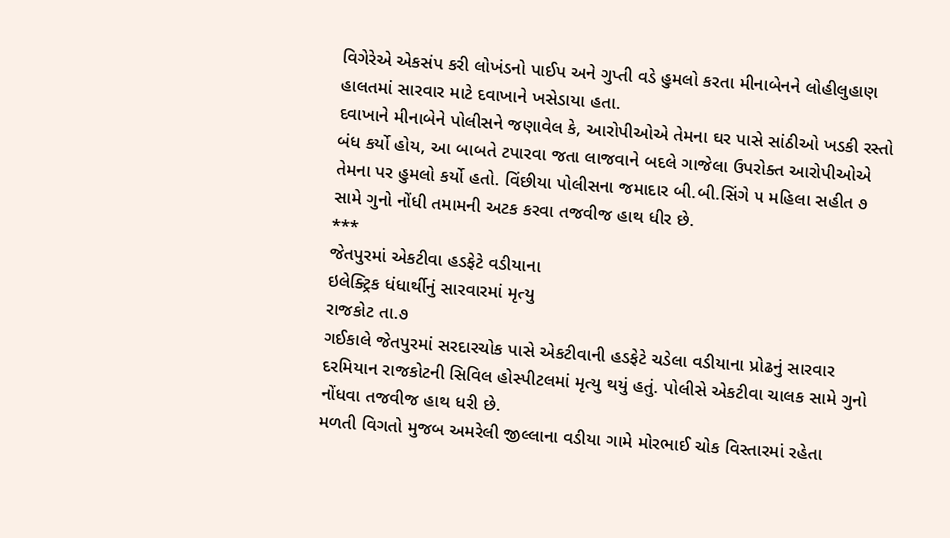વિગેરેએ એકસંપ કરી લોખંડનો પાઈપ અને ગુપ્તી વડે હુમલો કરતા મીનાબેનને લોહીલુહાણ હાલતમાં સારવાર માટે દવાખાને ખસેડાયા હતા.
દવાખાને મીનાબેને પોલીસને જણાવેલ કે, આરોપીઓએ તેમના ઘર પાસે સાંઠીઓ ખડકી રસ્તો બંધ કર્યો હોય, આ બાબતે ટપારવા જતા લાજવાને બદલે ગાજેલા ઉપરોક્ત આરોપીઓએ તેમના પર હુમલો કર્યો હતો. વિંછીયા પોલીસના જમાદાર બી.બી.સિંગે ૫ મહિલા સહીત ૭ સામે ગુનો નોંધી તમામની અટક કરવા તજવીજ હાથ ધીર છે.
***
જેતપુરમાં એકટીવા હડફેટે વડીયાના
ઇલેક્ટ્રિક ધંધાર્થીનું સારવારમાં મૃત્યુ
રાજકોટ તા.૭
ગઈકાલે જેતપુરમાં સરદારચોક પાસે એકટીવાની હડફેટે ચડેલા વડીયાના પ્રોઢનું સારવાર દરમિયાન રાજકોટની સિવિલ હોસ્પીટલમાં મૃત્યુ થયું હતું. પોલીસે એકટીવા ચાલક સામે ગુનો નોંધવા તજવીજ હાથ ધરી છે.
મળતી વિગતો મુજબ અમરેલી જીલ્લાના વડીયા ગામે મોરભાઈ ચોક વિસ્તારમાં રહેતા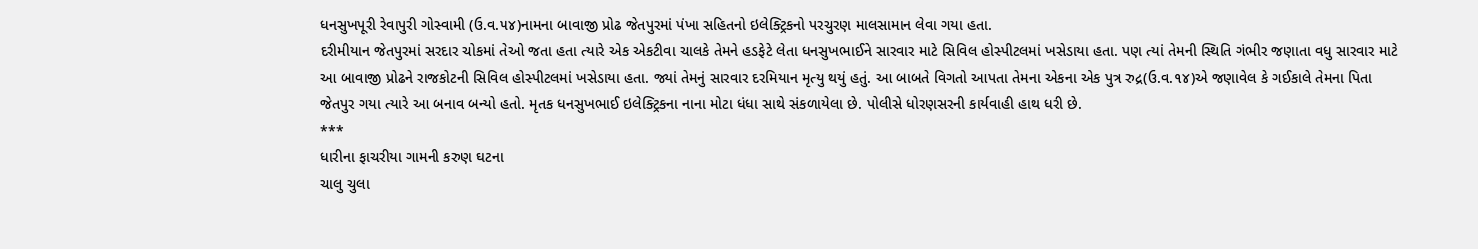ધનસુખપૂરી રેવાપુરી ગોસ્વામી (ઉ.વ.૫૪)નામના બાવાજી પ્રોઢ જેતપુરમાં પંખા સહિતનો ઇલેક્ટ્રિકનો પરચુરણ માલસામાન લેવા ગયા હતા.
દરીમીયાન જેતપુરમાં સરદાર ચોકમાં તેઓ જતા હતા ત્યારે એક એકટીવા ચાલકે તેમને હડફેટે લેતા ધનસુખભાઈને સારવાર માટે સિવિલ હોસ્પીટલમાં ખસેડાયા હતા. પણ ત્યાં તેમની સ્થિતિ ગંભીર જણાતા વધુ સારવાર માટે આ બાવાજી પ્રોઢને રાજકોટની સિવિલ હોસ્પીટલમાં ખસેડાયા હતા. જ્યાં તેમનું સારવાર દરમિયાન મૃત્યુ થયું હતું. આ બાબતે વિગતો આપતા તેમના એકના એક પુત્ર રુદ્ર(ઉ.વ.૧૪)એ જણાવેલ કે ગઈકાલે તેમના પિતા જેતપુર ગયા ત્યારે આ બનાવ બન્યો હતો. મૃતક ધનસુખભાઈ ઇલેક્ટ્રિકના નાના મોટા ધંધા સાથે સંકળાયેલા છે. પોલીસે ધોરણસરની કાર્યવાહી હાથ ધરી છે.
***
ધારીના ફાચરીયા ગામની કરુણ ઘટના
ચાલુ ચુલા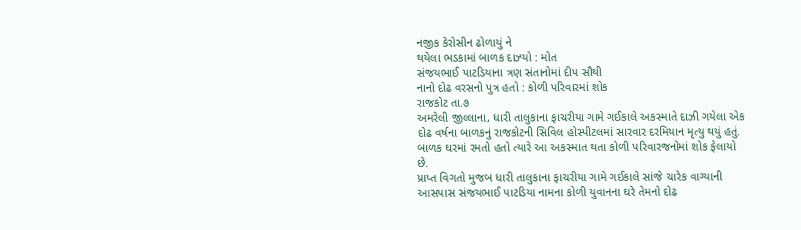નજીક કેરોસીન ઢોળાયું ને
થયેલા ભડકામાં બાળક દાઝ્યો : મોત
સંજયભાઈ પાટડિયાના ત્રણ સંતાનોમાં દીપ સૌથી
નાનો દોઢ વરસનો પુત્ર હતો : કોળી પરિવારમાં શોક
રાજકોટ તા.૭
અમરેલી જીલ્લાના, ધારી તાલુકાના ફાચરીયા ગામે ગઈકાલે અકસ્માતે દાઝી ગયેલા એક દોઢ વર્ષના બાળકનું રાજકોટની સિવિલ હોસ્પીટલમાં સારવાર દરમિયાન મૃત્યુ થયું હતું. બાળક ઘરમાં રમતો હતો ત્યારે આ અકસ્માત થતા કોળી પરિવારજનોમાં શોક ફેલાયો છે.
પ્રાપ્ત વિગતો મુજબ ધારી તાલુકાના ફાચરીયા ગામે ગઈકાલે સાંજે ચારેક વાગ્યાની આસપાસ સંજયભાઈ પાટડિયા નામના કોળી યુવાનના ઘરે તેમનો દોઢ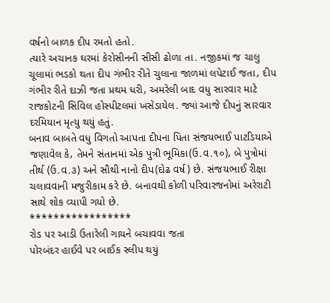વર્ષનો બાળક દીપ રમતો હતો.
ત્યારે અચાનક ઘરમાં કેરોસીનની સીસી ઢોળા તા. નજીકમાં જ ચાલુ ચૂલામાં ભડકો થતા દીપ ગંભીર રીતે ચુલાના જાળમાં લપેટાઈ જતા, દીપ ગંભીર રીતે દાઝી જતા પ્રથમ ધરી, અમરેલી બાદ વધુ સારવાર માટે રાજકોટની સિવિલ હોસ્પીટલમાં ખસેડાયેલ. જ્યાં આજે દીપનું સારવાર દરમિયાન મૃત્યુ થયું હતું.
બનાવ બાબતે વધુ વિગતો આપતા દીપના પિતા સંજયભાઈ પાટડિયાએ જણાવેલ કે, તેમને સંતાનમાં એક પુત્રી ભૂમિકા(ઉ.વ.૧૦), બે પુત્રોમાં તીર્થ (ઉ.વ.૩) અને સૌથી નાનો દીપ(દોઢ વર્ષ) છે. સંજયભાઈ રીક્ષા ચલાવવાની મજુરીકામ કરે છે. બનાવથી કોળી પરિવારજનોમાં અરેરાટી સાથે શોક વ્યાપી ગયો છે.
*****************
રોડ પર આડી ઉતારેલી ગાયને બચાવવા જતા
પોરબંદર હાઈવે પર બાઈક સ્લીપ થયું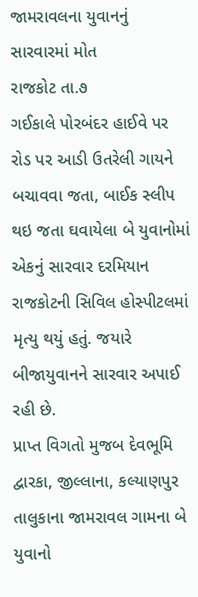જામરાવલના યુવાનનું સારવારમાં મોત
રાજકોટ તા.૭
ગઈકાલે પોરબંદર હાઈવે પર રોડ પર આડી ઉતરેલી ગાયને બચાવવા જતા, બાઈક સ્લીપ થઇ જતા ઘવાયેલા બે યુવાનોમાં એકનું સારવાર દરમિયાન રાજકોટની સિવિલ હોસ્પીટલમાં મૃત્યુ થયું હતું. જયારે બીજાયુવાનને સારવાર અપાઈ રહી છે.
પ્રાપ્ત વિગતો મુજબ દેવભૂમિ દ્વારકા, જીલ્લાના, કલ્યાણપુર તાલુકાના જામરાવલ ગામના બે યુવાનો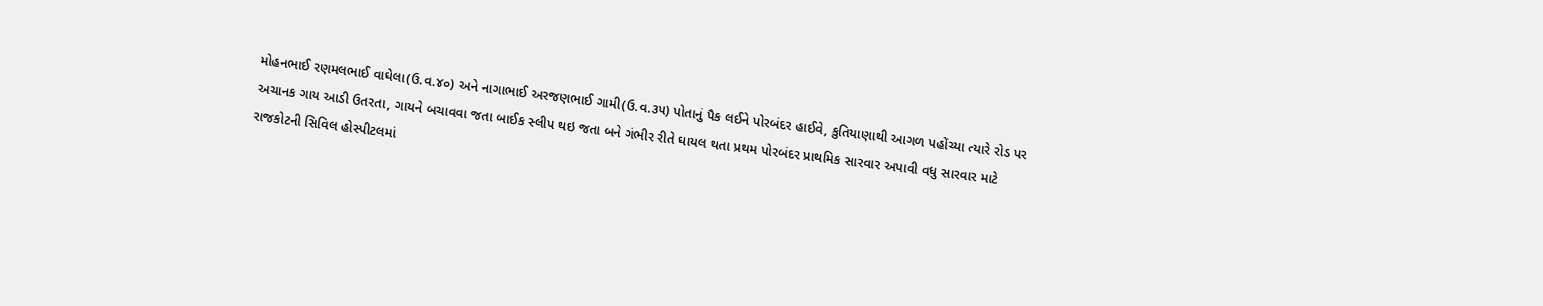મોહનભાઈ રણમલભાઈ વાઘેલા(ઉ.વ.૪૦) અને નાગાભાઈ અરજણભાઈ ગામી(ઉ.વ.૩૫) પોતાનું પૈક લઈને પોરબંદર હાઈવે, કુતિયાણાથી આગળ પહોંચ્યા ત્યારે રોડ પર અચાનક ગાય આડી ઉતરતા, ગાયને બચાવવા જતા બાઈક સ્લીપ થઇ જતા બને ગંભીર રીતે ઘાયલ થતા પ્રથમ પોરબંદર પ્રાથમિક સારવાર અપાવી વધુ સારવાર માટે રાજકોટની સિવિલ હોસ્પીટલમાં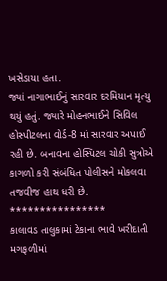ખસેડાયા હતા.
જ્યાં નાગાભાઈનું સારવાર દરમિયાન મૃત્યુ થયું હતું. જ્યારે મોહનભાઈને સિવિલ હોસ્પીટલના વોર્ડ-8 માં સારવાર અપાઈ રહી છે. બનાવના હોસ્પિટલ ચોકી સુત્રોએ કાગળો કરી સંબંધિત પોલીસને મોકલવા તજવીજ હાથ ધરી છે.
****************
કાલાવડ તાલુકામાં ટેકાના ભાવે ખરીદાતી
મગફળીમાં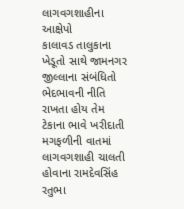લાગવગશાહીના આક્ષેપો
કાલાવડ તાલુકાના ખેડૂતો સાથે જામનગર જીલ્લાના સંબંધિતો ભેદભાવની નીતિ રાખતા હોય તેમ ટેકાના ભાવે ખરીદાતી મગફળીની વાતમાં લાગવગશાહી ચાલતી હોવાના રામદેવસિંહ રતુભા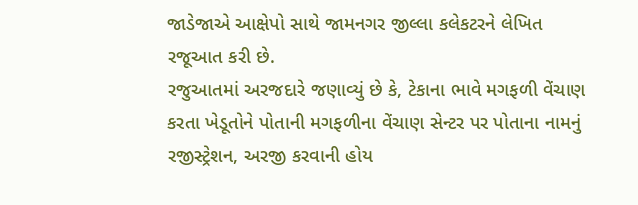જાડેજાએ આક્ષેપો સાથે જામનગર જીલ્લા કલેકટરને લેખિત રજૂઆત કરી છે.
રજુઆતમાં અરજદારે જણાવ્યું છે કે, ટેકાના ભાવે મગફળી વેંચાણ કરતા ખેડૂતોને પોતાની મગફળીના વેંચાણ સેન્ટર પર પોતાના નામનું રજીસ્ટ્રેશન, અરજી કરવાની હોય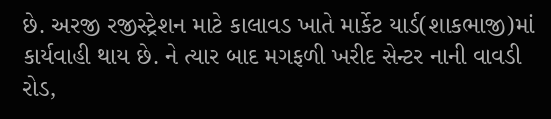છે. અરજી રજીસ્ટ્રેશન માટે કાલાવડ ખાતે માર્કેટ યાર્ડ(શાકભાજી)માં કાર્યવાહી થાય છે. ને ત્યાર બાદ મગફળી ખરીદ સેન્ટર નાની વાવડી રોડ,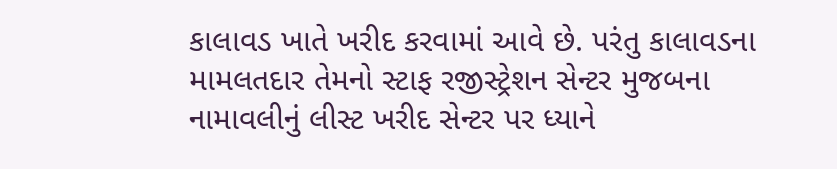કાલાવડ ખાતે ખરીદ કરવામાં આવે છે. પરંતુ કાલાવડના મામલતદાર તેમનો સ્ટાફ રજીસ્ટ્રેશન સેન્ટર મુજબના નામાવલીનું લીસ્ટ ખરીદ સેન્ટર પર ધ્યાને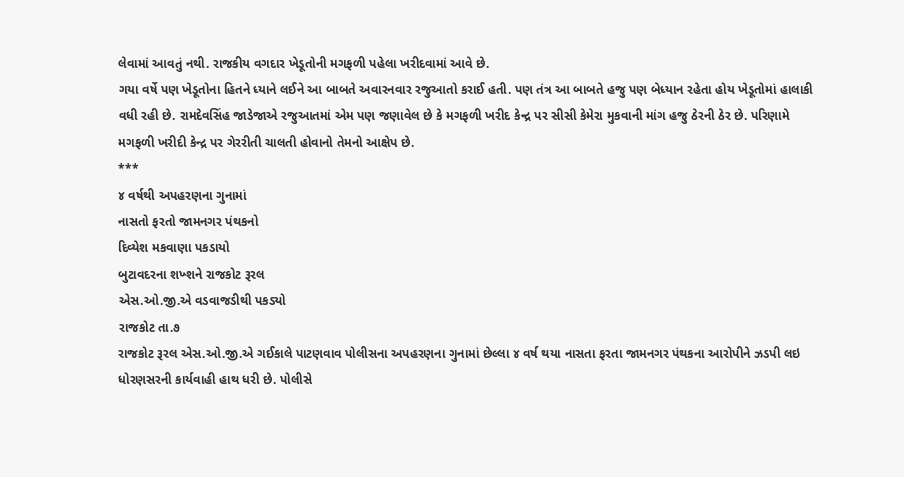લેવામાં આવતું નથી. રાજકીય વગદાર ખેડૂતોની મગફળી પહેલા ખરીદવામાં આવે છે.
ગયા વર્ષે પણ ખેડૂતોના હિતને ધ્યાને લઈને આ બાબતે અવારનવાર રજુઆતો કરાઈ હતી. પણ તંત્ર આ બાબતે હજુ પણ બેધ્યાન રહેતા હોય ખેડૂતોમાં હાલાકી વધી રહી છે. રામદેવસિંહ જાડેજાએ રજુઆતમાં એમ પણ જણાવેલ છે કે મગફળી ખરીદ કેન્દ્ર પર સીસી કેમેરા મુકવાની માંગ હજુ ઠેરની ઠેર છે. પરિણામે મગફળી ખરીદી કેન્દ્ર પર ગેરરીતી ચાલતી હોવાનો તેમનો આક્ષેપ છે.
***
૪ વર્ષથી અપહરણના ગુનામાં
નાસતો ફરતો જામનગર પંથકનો
દિવ્યેશ મકવાણા પકડાયો
બુટાવદરના શખ્શને રાજકોટ રૂરલ
એસ.ઓ.જી.એ વડવાજડીથી પકડ્યો
રાજકોટ તા.૭
રાજકોટ રૂરલ એસ.ઓ.જી.એ ગઈકાલે પાટણવાવ પોલીસના અપહરણના ગુનામાં છેલ્લા ૪ વર્ષ થયા નાસતા ફરતા જામનગર પંથકના આરોપીને ઝડપી લઇ ધોરણસરની કાર્યવાહી હાથ ધરી છે. પોલીસે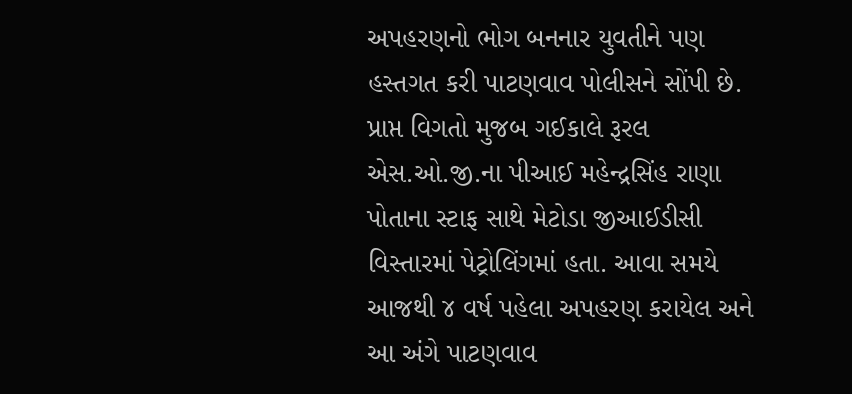અપહરણનો ભોગ બનનાર યુવતીને પણ હસ્તગત કરી પાટણવાવ પોલીસને સોંપી છે.
પ્રાપ્ત વિગતો મુજબ ગઈકાલે રૂરલ એસ.ઓ.જી.ના પીઆઈ મહેન્દ્રસિંહ રાણા પોતાના સ્ટાફ સાથે મેટોડા જીઆઈડીસી વિસ્તારમાં પેટ્રોલિંગમાં હતા. આવા સમયે આજથી ૪ વર્ષ પહેલા અપહરણ કરાયેલ અને આ અંગે પાટણવાવ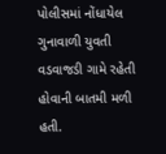પોલીસમાં નોંધાયેલ ગુનાવાળી યુવતી વડવાજડી ગામે રહેતી હોવાની બાતમી મળી હતી.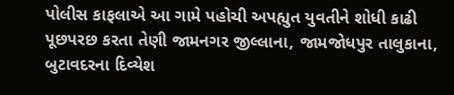પોલીસ કાફલાએ આ ગામે પહોચી અપહ્યુત યુવતીને શોધી કાઢી પૂછપરછ કરતા તેણી જામનગર જીલ્લાના, જામજોધપુર તાલુકાના, બુટાવદરના દિવ્યેશ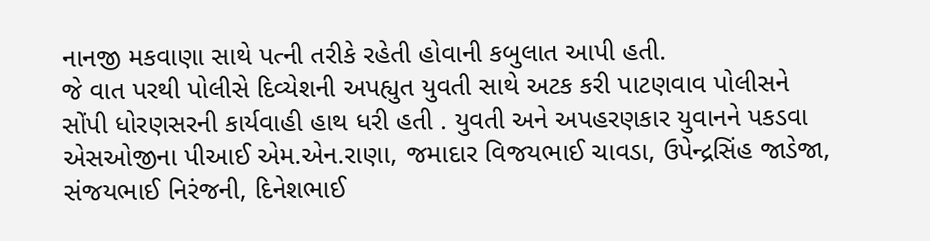નાનજી મકવાણા સાથે પત્ની તરીકે રહેતી હોવાની કબુલાત આપી હતી.
જે વાત પરથી પોલીસે દિવ્યેશની અપહ્યુત યુવતી સાથે અટક કરી પાટણવાવ પોલીસને સોંપી ધોરણસરની કાર્યવાહી હાથ ધરી હતી . યુવતી અને અપહરણકાર યુવાનને પકડવા એસઓજીના પીઆઈ એમ.એન.રાણા, જમાદાર વિજયભાઈ ચાવડા, ઉપેન્દ્રસિંહ જાડેજા, સંજયભાઈ નિરંજની, દિનેશભાઈ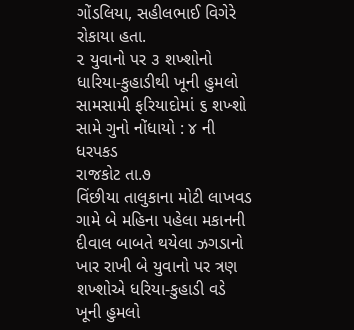ગોંડલિયા, સહીલભાઈ વિગેરે રોકાયા હતા.
૨ યુવાનો પર ૩ શખ્શોનો
ધારિયા-કુહાડીથી ખૂની હુમલો
સામસામી ફરિયાદોમાં ૬ શખ્શો સામે ગુનો નોંધાયો : ૪ ની ધરપકડ
રાજકોટ તા.૭
વિંછીયા તાલુકાના મોટી લાખવડ ગામે બે મહિના પહેલા મકાનની દીવાલ બાબતે થયેલા ઝગડાનો ખાર રાખી બે યુવાનો પર ત્રણ શખ્શોએ ધરિયા-કુહાડી વડે ખૂની હુમલો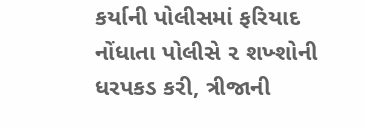કર્યાની પોલીસમાં ફરિયાદ નોંધાતા પોલીસે ૨ શખ્શોની ધરપકડ કરી, ત્રીજાની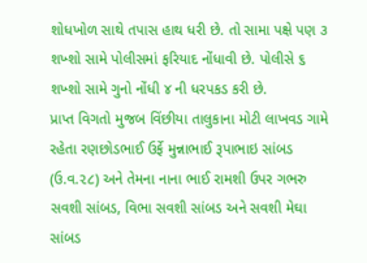શોધખોળ સાથે તપાસ હાથ ધરી છે. તો સામા પક્ષે પણ ૩ શખ્શો સામે પોલીસમાં ફરિયાદ નોંધાવી છે. પોલીસે ૬ શખ્શો સામે ગુનો નોંધી ૪ ની ધરપકડ કરી છે.
પ્રાપ્ત વિગતો મુજબ વિંછીયા તાલુકાના મોટી લાખવડ ગામે રહેતા રણછોડભાઈ ઉર્ફે મુન્નાભાઈ રૂપાભાઇ સાંબડ (ઉ.વ.૨૮) અને તેમના નાના ભાઈ રામશી ઉપર ગભરુ સવશી સાંબડ, વિભા સવશી સાંબડ અને સવશી મેઘા સાંબડ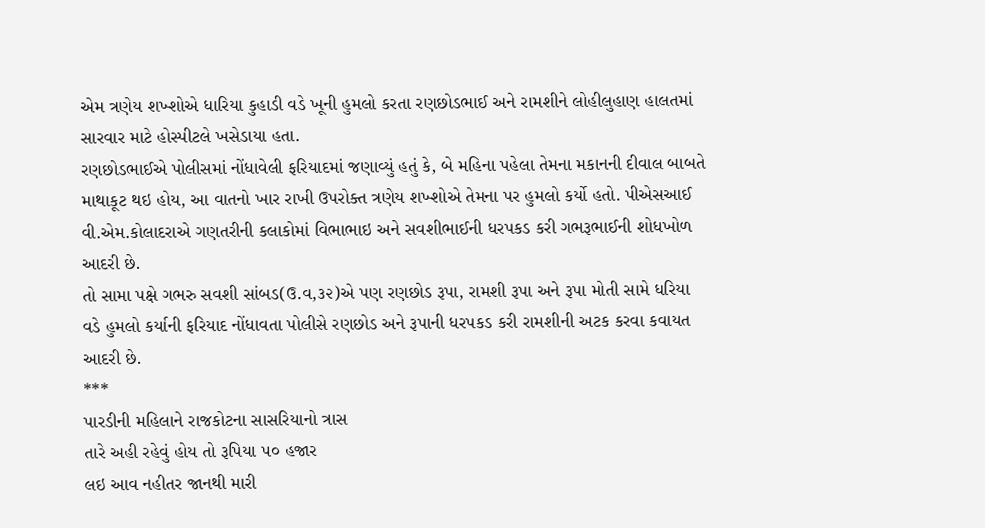એમ ત્રણેય શખ્શોએ ધારિયા કુહાડી વડે ખૂની હુમલો કરતા રણછોડભાઈ અને રામશીને લોહીલુહાણ હાલતમાં સારવાર માટે હોસ્પીટલે ખસેડાયા હતા.
રણછોડભાઈએ પોલીસમાં નોંધાવેલી ફરિયાદમાં જણાવ્યું હતું કે, બે મહિના પહેલા તેમના મકાનની દીવાલ બાબતે માથાકૂટ થઇ હોય, આ વાતનો ખાર રાખી ઉપરોક્ત ત્રણેય શખ્શોએ તેમના પર હુમલો કર્યો હતો. પીએસઆઈ વી.એમ.કોલાદરાએ ગણતરીની કલાકોમાં વિભાભાઇ અને સવશીભાઈની ધરપકડ કરી ગભરૂભાઈની શોધખોળ આદરી છે.
તો સામા પક્ષે ગભરુ સવશી સાંબડ(ઉ.વ,૩૨)એ પણ રણછોડ રૂપા, રામશી રૂપા અને રૂપા મોતી સામે ધરિયા વડે હુમલો કર્યાની ફરિયાદ નોંધાવતા પોલીસે રણછોડ અને રૂપાની ધરપકડ કરી રામશીની અટક કરવા કવાયત આદરી છે.
***
પારડીની મહિલાને રાજકોટના સાસરિયાનો ત્રાસ
તારે અહી રહેવું હોય તો રૂપિયા ૫૦ હજાર
લઇ આવ નહીતર જાનથી મારી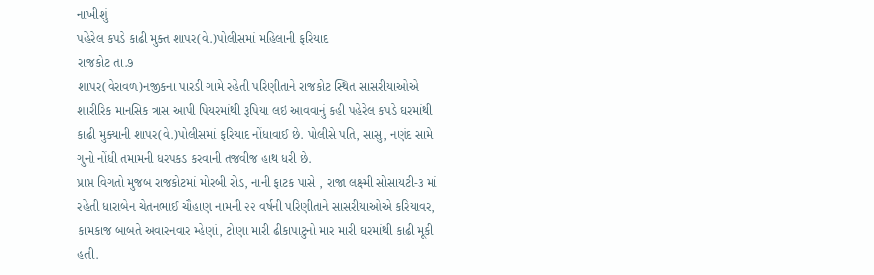નાખીશું
પહેરેલ કપડે કાઢી મુક્ત શાપર(વે.)પોલીસમાં મહિલાની ફરિયાદ
રાજકોટ તા.૭
શાપર(વેરાવળ)નજીકના પારડી ગામે રહેતી પરિણીતાને રાજકોટ સ્થિત સાસરીયાઓએ શારીરિક માનસિક ત્રાસ આપી પિયરમાંથી રૂપિયા લઇ આવવાનું કહી પહેરેલ કપડે ઘરમાંથી કાઢી મુક્યાની શાપર(વે.)પોલીસમાં ફરિયાદ નોંધાવાઈ છે. પોલીસે પતિ, સાસુ, નણંદ સામે ગુનો નોંધી તમામની ધરપકડ કરવાની તજવીજ હાથ ધરી છે.
પ્રાપ્ત વિગતો મુજબ રાજકોટમાં મોરબી રોડ, નાની ફાટક પાસે , રાજા લક્ષ્મી સોસાયટી-૩ માં રહેતી ધારાબેન ચેતનભાઈ ચૌહાણ નામની ૨૨ વર્ષની પરિણીતાને સાસરીયાઓએ કરિયાવર, કામકાજ બાબતે અવારનવાર મ્હેણાં, ટોણા મારી ઢીકાપાટુનો માર મારી ઘરમાંથી કાઢી મૂકી હતી.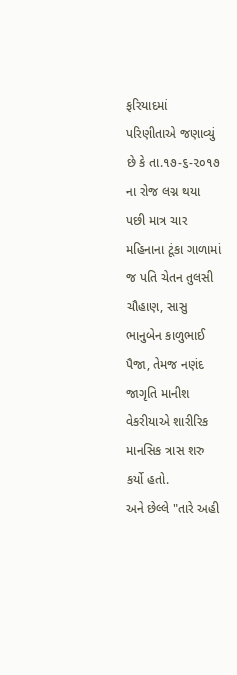ફરિયાદમાં પરિણીતાએ જણાવ્યું છે કે તા.૧૭-૬-૨૦૧૭ ના રોજ લગ્ન થયા પછી માત્ર ચાર મહિનાના ટૂંકા ગાળામાં જ પતિ ચેતન તુલસી ચૌહાણ, સાસુ ભાનુબેન કાળુભાઈ પૈજા, તેમજ નણંદ જાગૃતિ માનીશ વેકરીયાએ શારીરિક માનસિક ત્રાસ શરુ કર્યો હતો.
અને છેલ્લે "તારે અહી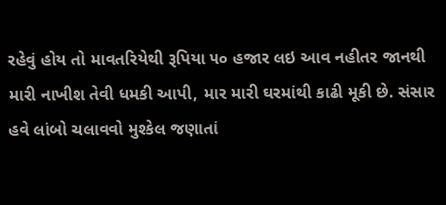રહેવું હોય તો માવતરિયેથી રૂપિયા ૫૦ હજાર લઇ આવ નહીતર જાનથી મારી નાખીશ તેવી ધમકી આપી, માર મારી ઘરમાંથી કાઢી મૂકી છે. સંસાર હવે લાંબો ચલાવવો મુશ્કેલ જણાતાં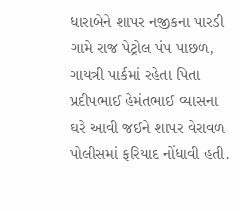ધારાબેને શાપર નજીકના પારડી ગામે રાજ પેટ્રોલ પંપ પાછળ, ગાયત્રી પાર્કમાં રહેતા પિતા પ્રદીપભાઈ હેમંતભાઈ વ્યાસના ઘરે આવી જઈને શાપર વેરાવળ પોલીસમાં ફરિયાદ નોંધાવી હતી.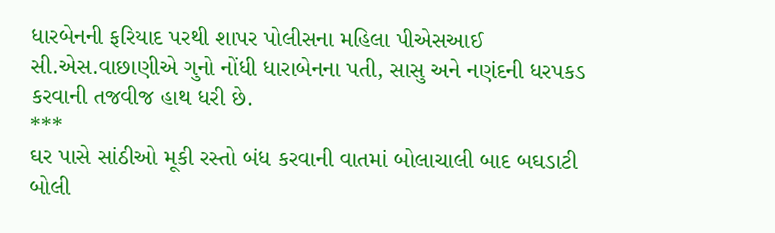ધારબેનની ફરિયાદ પરથી શાપર પોલીસના મહિલા પીએસઆઈ સી.એસ.વાછાણીએ ગુનો નોંધી ધારાબેનના પતી, સાસુ અને નણંદની ધરપકડ કરવાની તજવીજ હાથ ધરી છે.
***
ઘર પાસે સાંઠીઓ મૂકી રસ્તો બંધ કરવાની વાતમાં બોલાચાલી બાદ બઘડાટી બોલી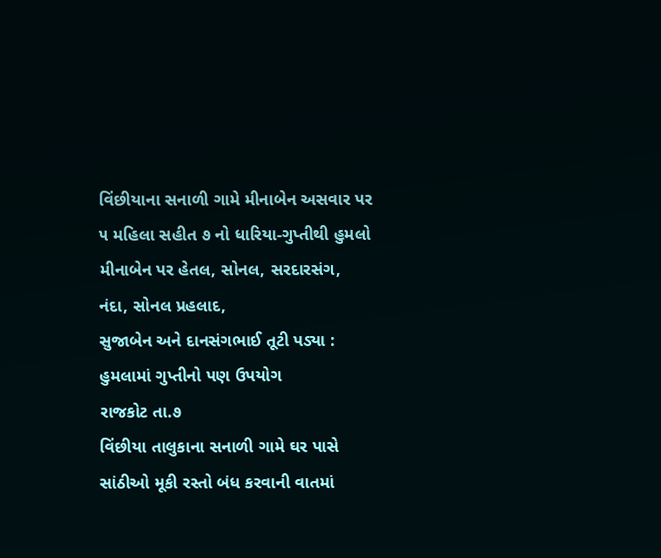વિંછીયાના સનાળી ગામે મીનાબેન અસવાર પર
૫ મહિલા સહીત ૭ નો ધારિયા-ગુપ્તીથી હુમલો
મીનાબેન પર હેતલ, સોનલ, સરદારસંગ, નંદા, સોનલ પ્રહલાદ,
સુજાબેન અને દાનસંગભાઈ તૂટી પડ્યા : હુમલામાં ગુપ્તીનો પણ ઉપયોગ
રાજકોટ તા.૭
વિંછીયા તાલુકાના સનાળી ગામે ઘર પાસે સાંઠીઓ મૂકી રસ્તો બંધ કરવાની વાતમાં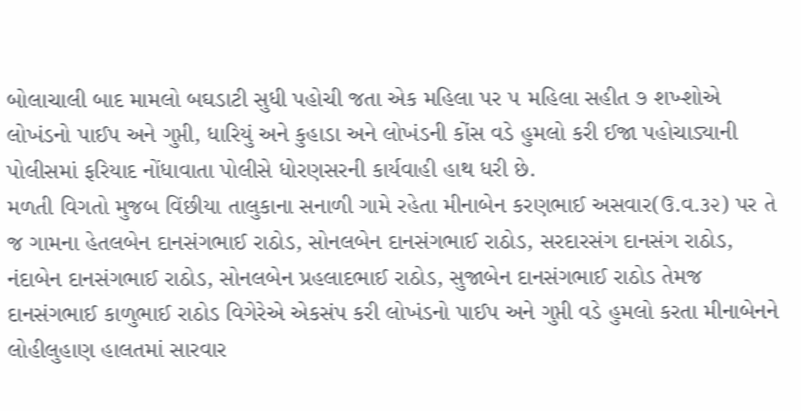બોલાચાલી બાદ મામલો બઘડાટી સુધી પહોચી જતા એક મહિલા પર ૫ મહિલા સહીત ૭ શખ્શોએ લોખંડનો પાઈપ અને ગુપ્તી, ધારિયું અને કુહાડા અને લોખંડની કોંસ વડે હુમલો કરી ઈજા પહોચાડ્યાની પોલીસમાં ફરિયાદ નોંધાવાતા પોલીસે ધોરણસરની કાર્યવાહી હાથ ધરી છે.
મળતી વિગતો મુજબ વિંછીયા તાલુકાના સનાળી ગામે રહેતા મીનાબેન કરણભાઈ અસવાર(ઉ.વ.૩૨) પર તે જ ગામના હેતલબેન દાનસંગભાઈ રાઠોડ, સોનલબેન દાનસંગભાઈ રાઠોડ, સરદારસંગ દાનસંગ રાઠોડ, નંદાબેન દાનસંગભાઈ રાઠોડ, સોનલબેન પ્રહલાદભાઈ રાઠોડ, સુજાબેન દાનસંગભાઈ રાઠોડ તેમજ દાનસંગભાઈ કાળુભાઈ રાઠોડ વિગેરેએ એકસંપ કરી લોખંડનો પાઈપ અને ગુપ્તી વડે હુમલો કરતા મીનાબેનને લોહીલુહાણ હાલતમાં સારવાર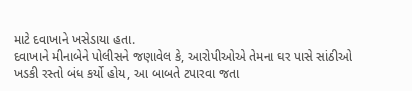માટે દવાખાને ખસેડાયા હતા.
દવાખાને મીનાબેને પોલીસને જણાવેલ કે, આરોપીઓએ તેમના ઘર પાસે સાંઠીઓ ખડકી રસ્તો બંધ કર્યો હોય, આ બાબતે ટપારવા જતા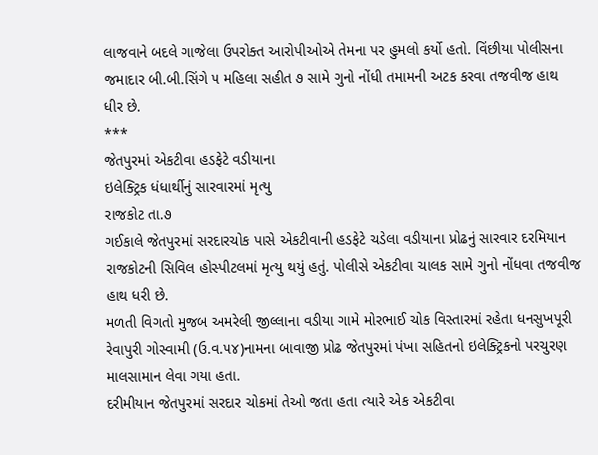લાજવાને બદલે ગાજેલા ઉપરોક્ત આરોપીઓએ તેમના પર હુમલો કર્યો હતો. વિંછીયા પોલીસના જમાદાર બી.બી.સિંગે ૫ મહિલા સહીત ૭ સામે ગુનો નોંધી તમામની અટક કરવા તજવીજ હાથ ધીર છે.
***
જેતપુરમાં એકટીવા હડફેટે વડીયાના
ઇલેક્ટ્રિક ધંધાર્થીનું સારવારમાં મૃત્યુ
રાજકોટ તા.૭
ગઈકાલે જેતપુરમાં સરદારચોક પાસે એકટીવાની હડફેટે ચડેલા વડીયાના પ્રોઢનું સારવાર દરમિયાન રાજકોટની સિવિલ હોસ્પીટલમાં મૃત્યુ થયું હતું. પોલીસે એકટીવા ચાલક સામે ગુનો નોંધવા તજવીજ હાથ ધરી છે.
મળતી વિગતો મુજબ અમરેલી જીલ્લાના વડીયા ગામે મોરભાઈ ચોક વિસ્તારમાં રહેતા ધનસુખપૂરી રેવાપુરી ગોસ્વામી (ઉ.વ.૫૪)નામના બાવાજી પ્રોઢ જેતપુરમાં પંખા સહિતનો ઇલેક્ટ્રિકનો પરચુરણ માલસામાન લેવા ગયા હતા.
દરીમીયાન જેતપુરમાં સરદાર ચોકમાં તેઓ જતા હતા ત્યારે એક એકટીવા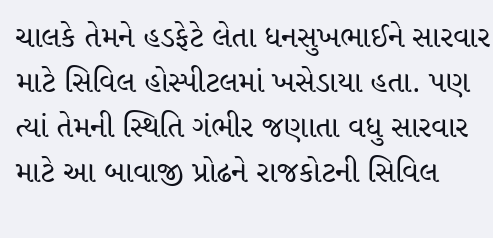ચાલકે તેમને હડફેટે લેતા ધનસુખભાઈને સારવાર માટે સિવિલ હોસ્પીટલમાં ખસેડાયા હતા. પણ ત્યાં તેમની સ્થિતિ ગંભીર જણાતા વધુ સારવાર માટે આ બાવાજી પ્રોઢને રાજકોટની સિવિલ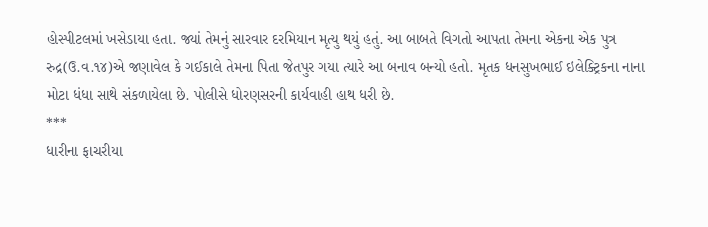હોસ્પીટલમાં ખસેડાયા હતા. જ્યાં તેમનું સારવાર દરમિયાન મૃત્યુ થયું હતું. આ બાબતે વિગતો આપતા તેમના એકના એક પુત્ર રુદ્ર(ઉ.વ.૧૪)એ જણાવેલ કે ગઈકાલે તેમના પિતા જેતપુર ગયા ત્યારે આ બનાવ બન્યો હતો. મૃતક ધનસુખભાઈ ઇલેક્ટ્રિકના નાના મોટા ધંધા સાથે સંકળાયેલા છે. પોલીસે ધોરણસરની કાર્યવાહી હાથ ધરી છે.
***
ધારીના ફાચરીયા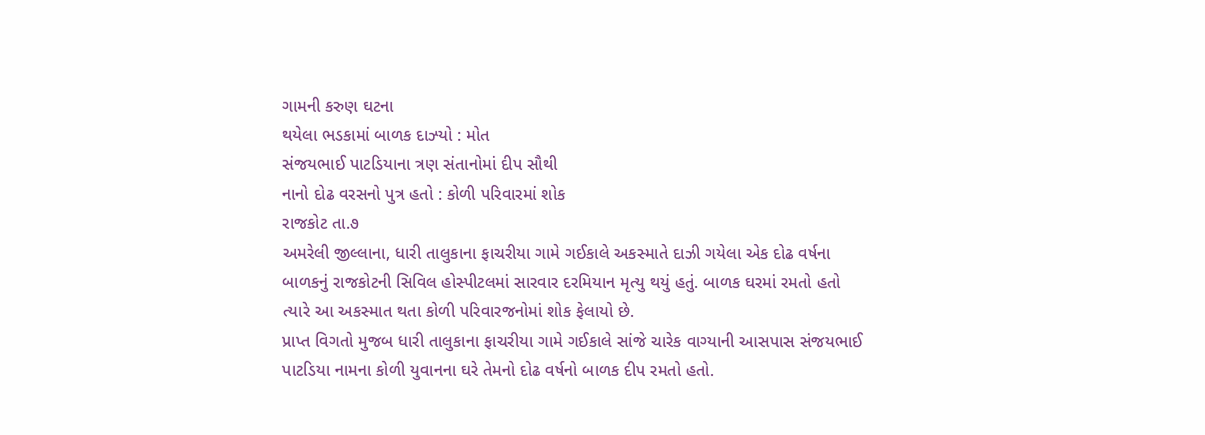ગામની કરુણ ઘટના
થયેલા ભડકામાં બાળક દાઝ્યો : મોત
સંજયભાઈ પાટડિયાના ત્રણ સંતાનોમાં દીપ સૌથી
નાનો દોઢ વરસનો પુત્ર હતો : કોળી પરિવારમાં શોક
રાજકોટ તા.૭
અમરેલી જીલ્લાના, ધારી તાલુકાના ફાચરીયા ગામે ગઈકાલે અકસ્માતે દાઝી ગયેલા એક દોઢ વર્ષના બાળકનું રાજકોટની સિવિલ હોસ્પીટલમાં સારવાર દરમિયાન મૃત્યુ થયું હતું. બાળક ઘરમાં રમતો હતો ત્યારે આ અકસ્માત થતા કોળી પરિવારજનોમાં શોક ફેલાયો છે.
પ્રાપ્ત વિગતો મુજબ ધારી તાલુકાના ફાચરીયા ગામે ગઈકાલે સાંજે ચારેક વાગ્યાની આસપાસ સંજયભાઈ પાટડિયા નામના કોળી યુવાનના ઘરે તેમનો દોઢ વર્ષનો બાળક દીપ રમતો હતો.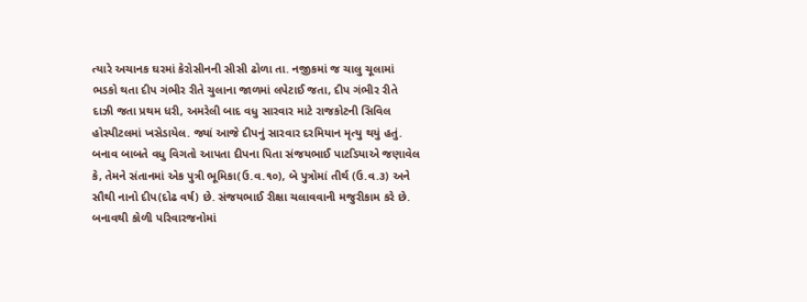ત્યારે અચાનક ઘરમાં કેરોસીનની સીસી ઢોળા તા. નજીકમાં જ ચાલુ ચૂલામાં ભડકો થતા દીપ ગંભીર રીતે ચુલાના જાળમાં લપેટાઈ જતા, દીપ ગંભીર રીતે દાઝી જતા પ્રથમ ધરી, અમરેલી બાદ વધુ સારવાર માટે રાજકોટની સિવિલ હોસ્પીટલમાં ખસેડાયેલ. જ્યાં આજે દીપનું સારવાર દરમિયાન મૃત્યુ થયું હતું.
બનાવ બાબતે વધુ વિગતો આપતા દીપના પિતા સંજયભાઈ પાટડિયાએ જણાવેલ કે, તેમને સંતાનમાં એક પુત્રી ભૂમિકા(ઉ.વ.૧૦), બે પુત્રોમાં તીર્થ (ઉ.વ.૩) અને સૌથી નાનો દીપ(દોઢ વર્ષ) છે. સંજયભાઈ રીક્ષા ચલાવવાની મજુરીકામ કરે છે. બનાવથી કોળી પરિવારજનોમાં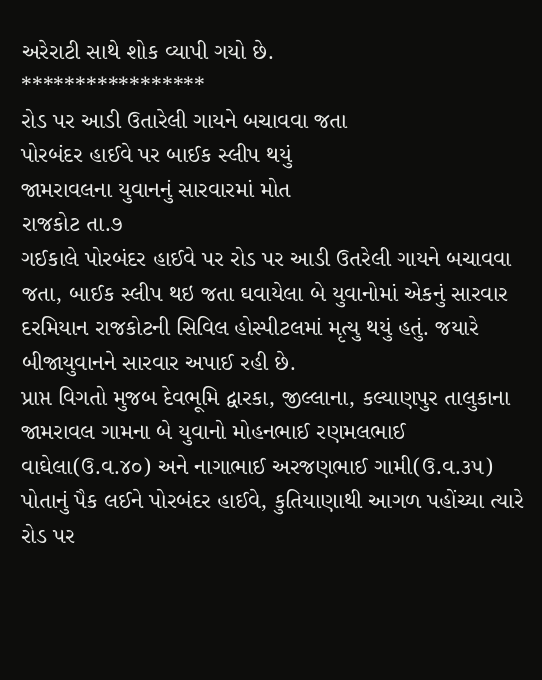અરેરાટી સાથે શોક વ્યાપી ગયો છે.
*****************
રોડ પર આડી ઉતારેલી ગાયને બચાવવા જતા
પોરબંદર હાઈવે પર બાઈક સ્લીપ થયું
જામરાવલના યુવાનનું સારવારમાં મોત
રાજકોટ તા.૭
ગઈકાલે પોરબંદર હાઈવે પર રોડ પર આડી ઉતરેલી ગાયને બચાવવા જતા, બાઈક સ્લીપ થઇ જતા ઘવાયેલા બે યુવાનોમાં એકનું સારવાર દરમિયાન રાજકોટની સિવિલ હોસ્પીટલમાં મૃત્યુ થયું હતું. જયારે બીજાયુવાનને સારવાર અપાઈ રહી છે.
પ્રાપ્ત વિગતો મુજબ દેવભૂમિ દ્વારકા, જીલ્લાના, કલ્યાણપુર તાલુકાના જામરાવલ ગામના બે યુવાનો મોહનભાઈ રણમલભાઈ વાઘેલા(ઉ.વ.૪૦) અને નાગાભાઈ અરજણભાઈ ગામી(ઉ.વ.૩૫) પોતાનું પૈક લઈને પોરબંદર હાઈવે, કુતિયાણાથી આગળ પહોંચ્યા ત્યારે રોડ પર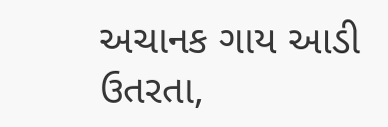અચાનક ગાય આડી ઉતરતા,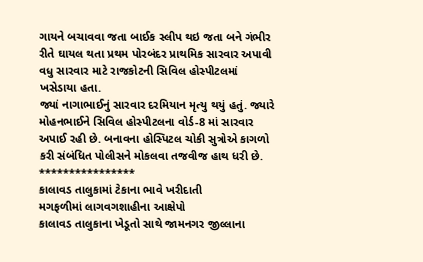ગાયને બચાવવા જતા બાઈક સ્લીપ થઇ જતા બને ગંભીર રીતે ઘાયલ થતા પ્રથમ પોરબંદર પ્રાથમિક સારવાર અપાવી વધુ સારવાર માટે રાજકોટની સિવિલ હોસ્પીટલમાં ખસેડાયા હતા.
જ્યાં નાગાભાઈનું સારવાર દરમિયાન મૃત્યુ થયું હતું. જ્યારે મોહનભાઈને સિવિલ હોસ્પીટલના વોર્ડ-8 માં સારવાર અપાઈ રહી છે. બનાવના હોસ્પિટલ ચોકી સુત્રોએ કાગળો કરી સંબંધિત પોલીસને મોકલવા તજવીજ હાથ ધરી છે.
****************
કાલાવડ તાલુકામાં ટેકાના ભાવે ખરીદાતી
મગફળીમાં લાગવગશાહીના આક્ષેપો
કાલાવડ તાલુકાના ખેડૂતો સાથે જામનગર જીલ્લાના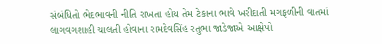સંબંધિતો ભેદભાવની નીતિ રાખતા હોય તેમ ટેકાના ભાવે ખરીદાતી મગફળીની વાતમાં લાગવગશાહી ચાલતી હોવાના રામદેવસિંહ રતુભા જાડેજાએ આક્ષેપો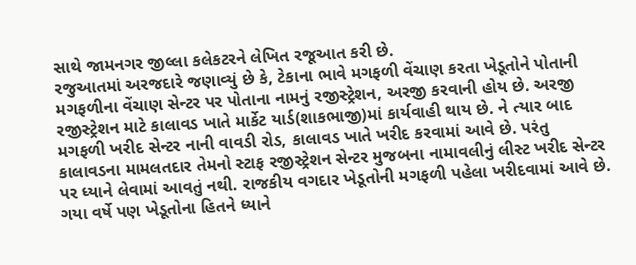સાથે જામનગર જીલ્લા કલેકટરને લેખિત રજૂઆત કરી છે.
રજુઆતમાં અરજદારે જણાવ્યું છે કે, ટેકાના ભાવે મગફળી વેંચાણ કરતા ખેડૂતોને પોતાની મગફળીના વેંચાણ સેન્ટર પર પોતાના નામનું રજીસ્ટ્રેશન, અરજી કરવાની હોય છે. અરજી રજીસ્ટ્રેશન માટે કાલાવડ ખાતે માર્કેટ યાર્ડ(શાકભાજી)માં કાર્યવાહી થાય છે. ને ત્યાર બાદ મગફળી ખરીદ સેન્ટર નાની વાવડી રોડ, કાલાવડ ખાતે ખરીદ કરવામાં આવે છે. પરંતુ કાલાવડના મામલતદાર તેમનો સ્ટાફ રજીસ્ટ્રેશન સેન્ટર મુજબના નામાવલીનું લીસ્ટ ખરીદ સેન્ટર પર ધ્યાને લેવામાં આવતું નથી. રાજકીય વગદાર ખેડૂતોની મગફળી પહેલા ખરીદવામાં આવે છે.
ગયા વર્ષે પણ ખેડૂતોના હિતને ધ્યાને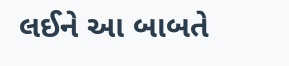લઈને આ બાબતે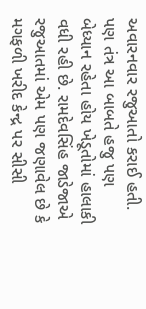અવારનવાર રજુઆતો કરાઈ હતી. પણ તંત્ર આ બાબતે હજુ પણ બેધ્યાન રહેતા હોય ખેડૂતોમાં હાલાકી વધી રહી છે. રામદેવસિંહ જાડેજાએ રજુઆતમાં એમ પણ જણાવેલ છે કે મગફળી ખરીદ કેન્દ્ર પર સીસી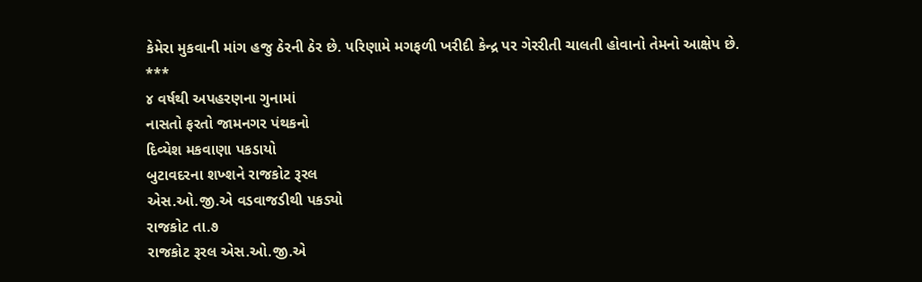કેમેરા મુકવાની માંગ હજુ ઠેરની ઠેર છે. પરિણામે મગફળી ખરીદી કેન્દ્ર પર ગેરરીતી ચાલતી હોવાનો તેમનો આક્ષેપ છે.
***
૪ વર્ષથી અપહરણના ગુનામાં
નાસતો ફરતો જામનગર પંથકનો
દિવ્યેશ મકવાણા પકડાયો
બુટાવદરના શખ્શને રાજકોટ રૂરલ
એસ.ઓ.જી.એ વડવાજડીથી પકડ્યો
રાજકોટ તા.૭
રાજકોટ રૂરલ એસ.ઓ.જી.એ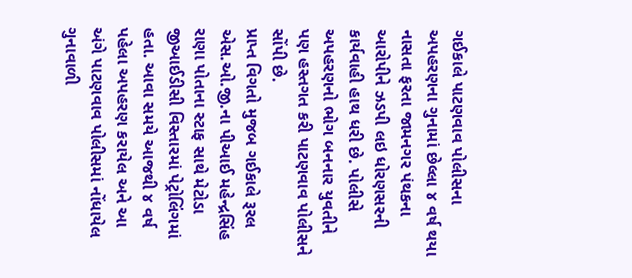ગઈકાલે પાટણવાવ પોલીસના અપહરણના ગુનામાં છેલ્લા ૪ વર્ષ થયા નાસતા ફરતા જામનગર પંથકના આરોપીને ઝડપી લઇ ધોરણસરની કાર્યવાહી હાથ ધરી છે. પોલીસે અપહરણનો ભોગ બનનાર યુવતીને પણ હસ્તગત કરી પાટણવાવ પોલીસને સોંપી છે.
પ્રાપ્ત વિગતો મુજબ ગઈકાલે રૂરલ એસ.ઓ.જી.ના પીઆઈ મહેન્દ્રસિંહ રાણા પોતાના સ્ટાફ સાથે મેટોડા જીઆઈડીસી વિસ્તારમાં પેટ્રોલિંગમાં હતા. આવા સમયે આજથી ૪ વર્ષ પહેલા અપહરણ કરાયેલ અને આ અંગે પાટણવાવ પોલીસમાં નોંધાયેલ ગુનાવાળી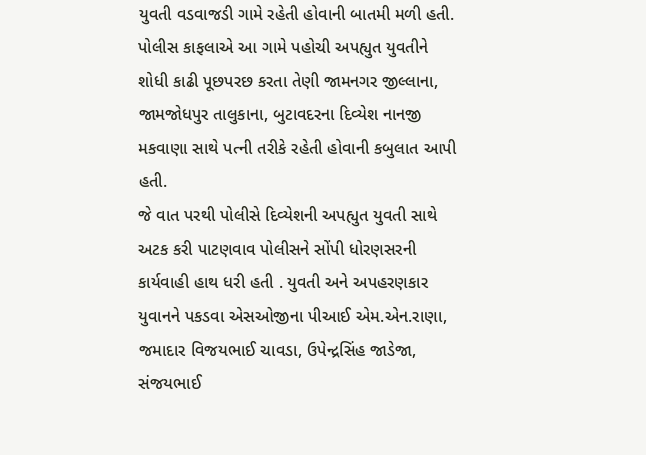યુવતી વડવાજડી ગામે રહેતી હોવાની બાતમી મળી હતી.
પોલીસ કાફલાએ આ ગામે પહોચી અપહ્યુત યુવતીને શોધી કાઢી પૂછપરછ કરતા તેણી જામનગર જીલ્લાના, જામજોધપુર તાલુકાના, બુટાવદરના દિવ્યેશ નાનજી મકવાણા સાથે પત્ની તરીકે રહેતી હોવાની કબુલાત આપી હતી.
જે વાત પરથી પોલીસે દિવ્યેશની અપહ્યુત યુવતી સાથે અટક કરી પાટણવાવ પોલીસને સોંપી ધોરણસરની કાર્યવાહી હાથ ધરી હતી . યુવતી અને અપહરણકાર યુવાનને પકડવા એસઓજીના પીઆઈ એમ.એન.રાણા, જમાદાર વિજયભાઈ ચાવડા, ઉપેન્દ્રસિંહ જાડેજા, સંજયભાઈ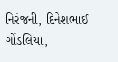નિરંજની, દિનેશભાઈ ગોંડલિયા,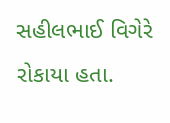સહીલભાઈ વિગેરે રોકાયા હતા.